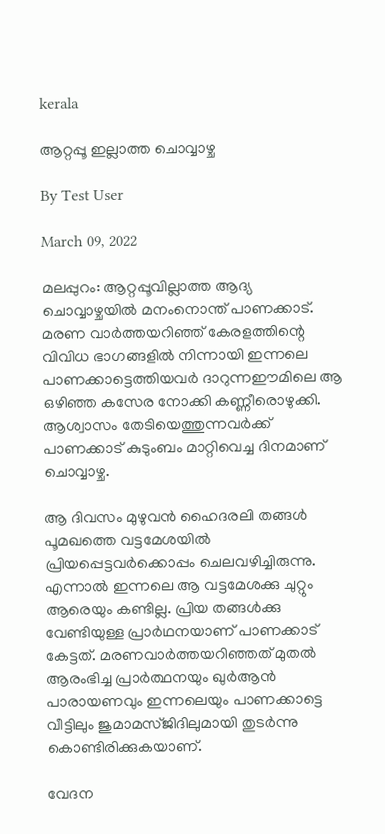kerala

ആറ്റപ്പൂ ഇല്ലാത്ത ചൊവ്വാഴ്ച

By Test User

March 09, 2022

മലപ്പുറം: ആറ്റപ്പൂവില്ലാത്ത ആദ്യ ചൊവ്വാഴ്ചയില്‍ മനംനൊന്ത് പാണക്കാട്. മരണ വാര്‍ത്തയറിഞ്ഞ് കേരളത്തിന്റെ വിവിധ ഭാഗങ്ങളില്‍ നിന്നായി ഇന്നലെ പാണക്കാട്ടെത്തിയവര്‍ ദാറുന്നഈമിലെ ആ ഒഴിഞ്ഞ കസേര നോക്കി കണ്ണീരൊഴുക്കി. ആശ്വാസം തേടിയെത്തുന്നവര്‍ക്ക് പാണക്കാട് കുടുംബം മാറ്റിവെച്ച ദിനമാണ് ചൊവ്വാഴ്ച.

ആ ദിവസം മുഴുവന്‍ ഹൈദരലി തങ്ങള്‍ പൂമഖത്തെ വട്ടമേശയില്‍ പ്രിയപ്പെട്ടവര്‍ക്കൊപ്പം ചെലവഴിച്ചിരുന്നു. എന്നാല്‍ ഇന്നലെ ആ വട്ടമേശക്കു ചുറ്റും ആരെയും കണ്ടില്ല. പ്രിയ തങ്ങള്‍ക്കു വേണ്ടിയുള്ള പ്രാര്‍ഥനയാണ് പാണക്കാട് കേട്ടത്. മരണവാര്‍ത്തയറിഞ്ഞത് മുതല്‍ ആരംഭിച്ച പ്രാര്‍ത്ഥനയും ഖുര്‍ആന്‍ പാരായണവും ഇന്നലെയും പാണക്കാട്ടെ വീട്ടിലും ജുമാമസ്ജിദിലുമായി തുടര്‍ന്നു കൊണ്ടിരിക്കുകയാണ്.

വേദന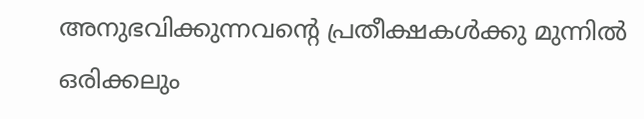അനുഭവിക്കുന്നവന്റെ പ്രതീക്ഷകള്‍ക്കു മുന്നില്‍ ഒരിക്കലും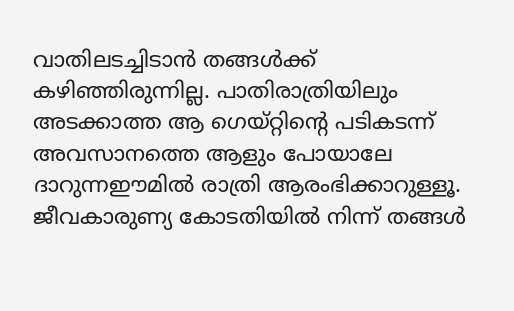വാതിലടച്ചിടാന്‍ തങ്ങള്‍ക്ക് കഴിഞ്ഞിരുന്നില്ല. പാതിരാത്രിയിലും അടക്കാത്ത ആ ഗെയ്റ്റിന്റെ പടികടന്ന് അവസാനത്തെ ആളും പോയാലേ ദാറുന്നഈമില്‍ രാത്രി ആരംഭിക്കാറുള്ളൂ. ജീവകാരുണ്യ കോടതിയില്‍ നിന്ന് തങ്ങള്‍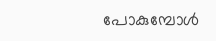പോകുമ്പോള്‍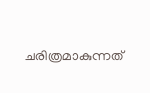ചരിത്രമാകുന്നത്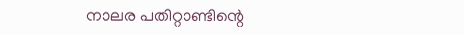നാലര പതിറ്റാണ്ടിന്റെ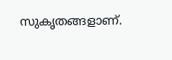സുകൃതങ്ങളാണ്.